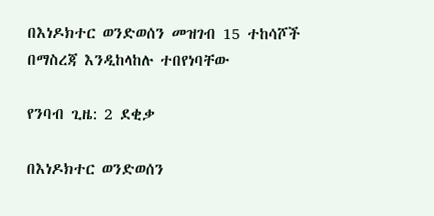በእነዶክተር ወንድወሰን መዝገብ 15 ተከሳሾች በማስረጃ እንዲከላከሉ ተበየነባቸው

የንባብ ጊዜ: 2 ደቂቃ

በእነዶክተር ወንድወሰን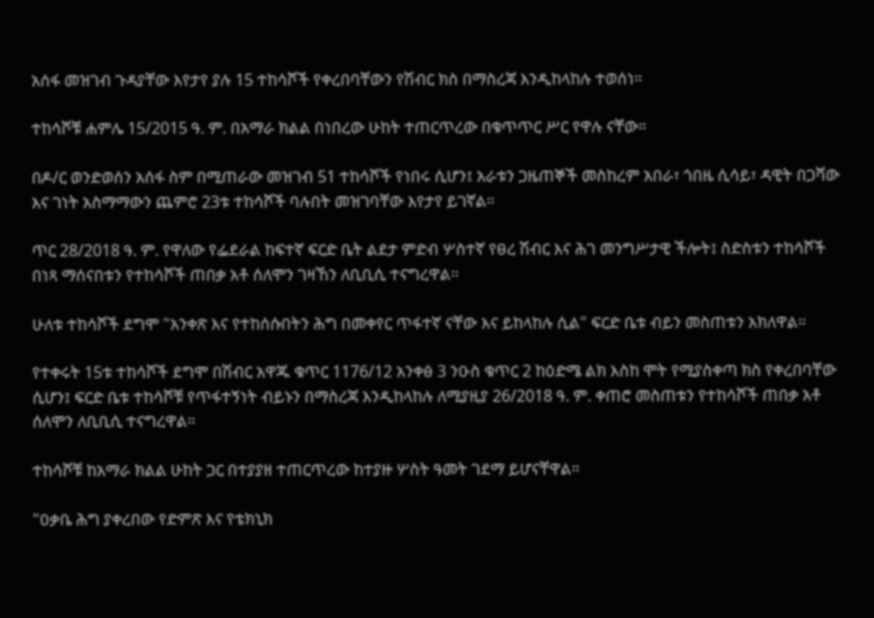አሰፋ መዝገብ ጉዳያቸው እየታየ ያሉ 15 ተከሳሾች የቀረበባቸውን የሽብር ክስ በማስረጃ እንዲከላከሉ ተወሰነ።

ተከሳሾቹ ሐምሌ 15/2015 ዓ. ም. በአማራ ክልል በነበረው ሁከት ተጠርጥረው በቁጥጥር ሥር የዋሉ ናቸው።

በዶ/ር ወንድወሰን አሰፋ ስም በሚጠራው መዝገብ 51 ተከሳሾች የነበሩ ሲሆን፤ አራቱን ጋዜጠኞች መስከረም አበራ፣ ጎበዜ ሲሳይ፣ ዳዊት በጋሻው እና ገነት አስማማውን ጨምሮ 23ቱ ተከሳሾች ባሉበት መዝገባቸው እየታየ ይገኛል።

ጥር 28/2018 ዓ. ም. የዋለው የፌደራል ከፍተኛ ፍርድ ቤት ልደታ ምድብ ሦስተኛ የፀረ ሽብር እና ሕገ መንግሥታዊ ችሎት፤ ስድስቱን ተከሳሾች በነጻ ማሰናበቱን የተከሳሾች ጠበቃ አቶ ሰለሞን ገዛኸን ለቢቢሲ ተናግረዋል።

ሁለቱ ተከሳሾች ደግሞ "አንቀጽ እና የተከሰሱበትን ሕግ በመቀየር ጥፋተኛ ናቸው እና ይከላከሉ ሲል" ፍርድ ቤቱ ብይን መስጠቱን አክለዋል።

የተቀሩት 15ቱ ተከሳሾች ደግሞ በሽብር አዋጁ ቁጥር 1176/12 አንቀፅ 3 ንዑስ ቁጥር 2 ከዕድሜ ልክ እስከ ሞት የሚያስቀጣ ክስ የቀረበባቸው ሲሆን፤ ፍርድ ቤቱ ተከሳሾቹ የጥፋተኝነት ብይኑን በማስረጃ እንዲከላከሉ ለሚያዚያ 26/2018 ዓ. ም. ቀጠሮ መስጠቱን የተከሳሾች ጠበቃ አቶ ሰለሞን ለቢቢሲ ተናግረዋል።

ተከሳሾቹ ከአማራ ክልል ሁከት ጋር በተያያዘ ተጠርጥረው ከተያዙ ሦስት ዓመት ገደማ ይሆናቸዋል።

"ዐቃቤ ሕግ ያቀረበው የድምጽ እና የቴክኒክ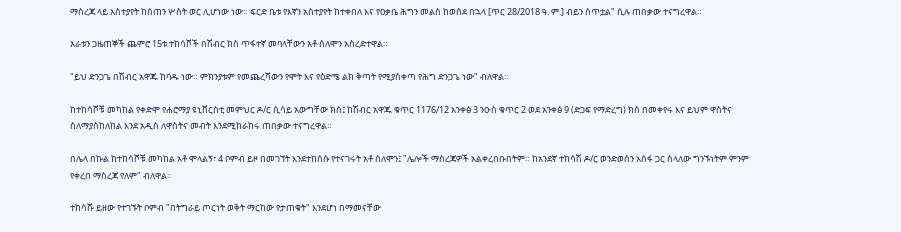ማስረጃ ላይ አስተያየት ከሰጠን ሦስት ወር ሊሆነው ነው። ፍርድ ቤቱ የእኛን አስተያየት ከተቀበለ እና የዐቃቤ ሕግን መልስ ከወሰደ በኋላ [ጥር 28/2018 ዓ. ም.] ብይን ሰጥቷል" ሲሉ ጠበቃው ተናግረዋል።

አራቱን ጋዜጠኞች ጨምሮ 15ቱ ተከሳሾች በሽብር ክስ ጥፋተኛ መባላቸውን አቶ ሰለሞን አስረድተዋል።

"ይህ ድንጋጌ በሽብር አዋጁ ከባዱ ነው። ምክንያቱም የመጨረሻውን የሞት እና የዕድሜ ልክ ቅጣት የሚያስቀጣ የሕግ ድንጋጌ ነው" ብለዋል።

ከተከሳሾቹ መካከል የቀድሞ የሐሮማያ ዩኒቨርስቲ መምህር ዶ/ር ሲሳይ አውግቸው ክስ፤ ከሽብር አዋጁ ቁጥር 1176/12 አንቀፅ 3 ንዑስ ቁጥር 2 ወደ አንቀፅ 9 (ድጋፍ የማድረግ) ክስ በመቀየሩ እና ይህም ዋስትና ስለማያስከለከል እንደ አዲስ ለዋስትና መብት እንደሚከራከሩ ጠበቃው ተናግረዋል።

በሌላ በኩል ከተከሳሾቹ መካከል አቶ ሞላልኝ፣ 4 ቦምብ ይዞ በመገኘት እንደተከሰሱ የተናገሩት አቶ ሰለሞን፤ "ሌሎች ማስረጃዎች አልቀረበቡበትም። ከአንደኛ ተከሳሽ ዶ/ር ወንድወሰን አሰፋ ጋር ስላለው ግንኙነትም ምንም የቀረበ ማስረጃ የለም" ብለዋል።

ተከሳሹ ይዘው የተገኙት ቦምብ "በትግራይ ጦርነት ወቅት ማርከው የታጠቁት" እንደሆነ በማመናቸው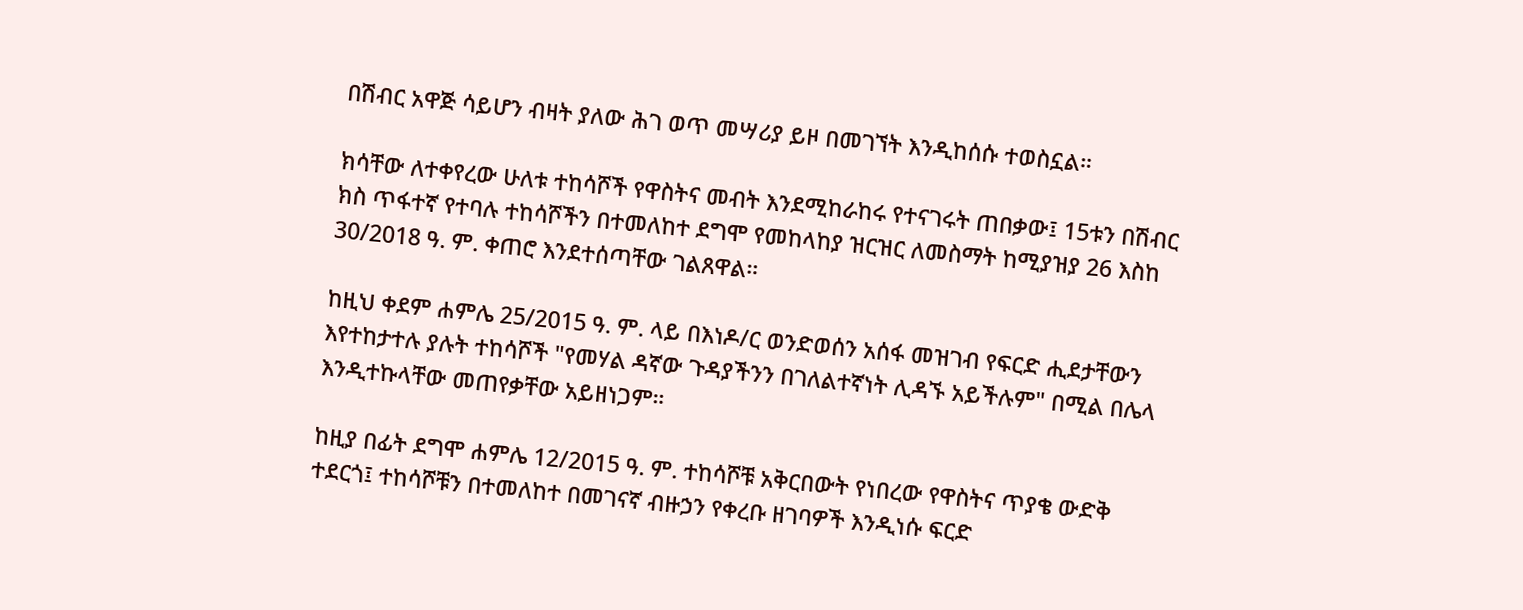በሽብር አዋጅ ሳይሆን ብዛት ያለው ሕገ ወጥ መሣሪያ ይዞ በመገኘት እንዲከሰሱ ተወስኗል።

ክሳቸው ለተቀየረው ሁለቱ ተከሳሾች የዋስትና መብት እንደሚከራከሩ የተናገሩት ጠበቃው፤ 15ቱን በሽብር ክስ ጥፋተኛ የተባሉ ተከሳሾችን በተመለከተ ደግሞ የመከላከያ ዝርዝር ለመስማት ከሚያዝያ 26 እስከ 30/2018 ዓ. ም. ቀጠሮ እንደተሰጣቸው ገልጸዋል።

ከዚህ ቀደም ሐምሌ 25/2015 ዓ. ም. ላይ በእነዶ/ር ወንድወሰን አሰፋ መዝገብ የፍርድ ሒደታቸውን እየተከታተሉ ያሉት ተከሳሾች "የመሃል ዳኛው ጉዳያችንን በገለልተኛነት ሊዳኙ አይችሉም" በሚል በሌላ እንዲተኩላቸው መጠየቃቸው አይዘነጋም።

ከዚያ በፊት ደግሞ ሐምሌ 12/2015 ዓ. ም. ተከሳሾቹ አቅርበውት የነበረው የዋስትና ጥያቄ ውድቅ ተደርጎ፤ ተከሳሾቹን በተመለከተ በመገናኛ ብዙኃን የቀረቡ ዘገባዎች እንዲነሱ ፍርድ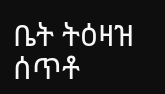ቤት ትዕዛዝ ሰጥቶ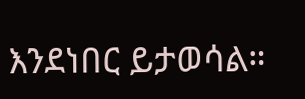እንደነበር ይታወሳል።